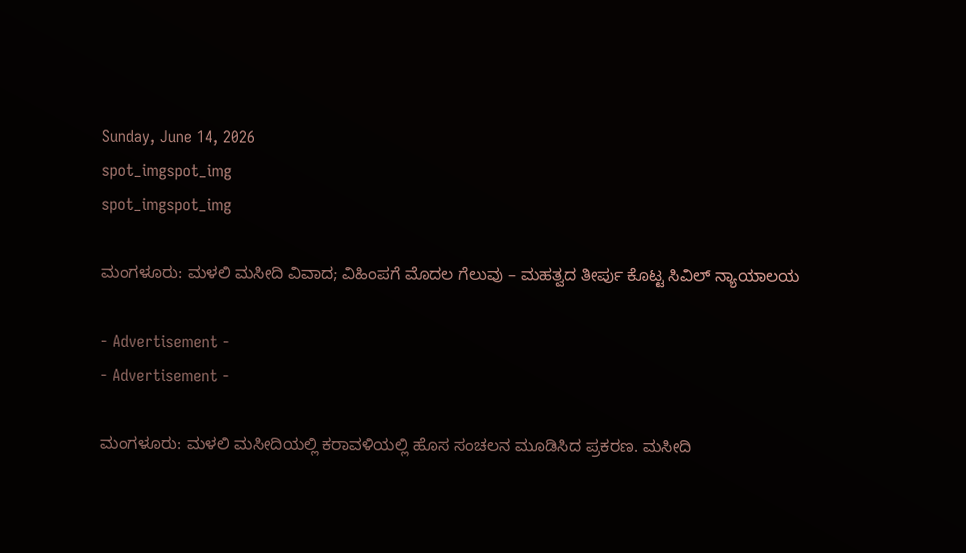Sunday, June 14, 2026
spot_imgspot_img
spot_imgspot_img

ಮಂಗಳೂರು: ಮಳಲಿ ಮಸೀದಿ ವಿವಾದ; ವಿಹಿಂಪಗೆ ಮೊದಲ ಗೆಲುವು – ಮಹತ್ವದ ತೀರ್ಪು ಕೊಟ್ಟ ಸಿವಿಲ್ ನ್ಯಾಯಾಲಯ

- Advertisement -
- Advertisement -

ಮಂಗಳೂರು: ಮಳಲಿ ಮಸೀದಿಯಲ್ಲಿ ಕರಾವಳಿಯಲ್ಲಿ ಹೊಸ ಸಂಚಲನ ಮೂಡಿಸಿದ ಪ್ರಕರಣ. ಮಸೀದಿ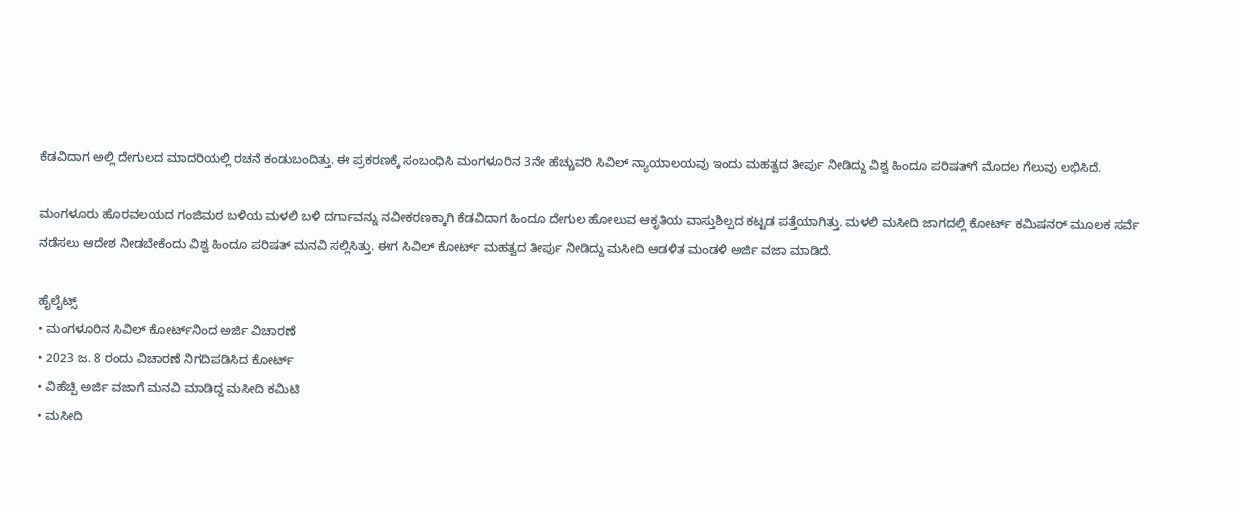ಕೆಡವಿದಾಗ ಅಲ್ಲಿ ದೇಗುಲದ ಮಾದರಿಯಲ್ಲಿ ರಚನೆ ಕಂಡುಬಂದಿತ್ತು. ಈ ಪ್ರಕರಣಕ್ಕೆ ಸಂಬಂಧಿಸಿ ಮಂಗಳೂರಿನ 3ನೇ ಹೆಚ್ಚುವರಿ ಸಿವಿಲ್ ನ್ಯಾಯಾಲಯವು ಇಂದು ಮಹತ್ವದ ತೀರ್ಪು ನೀಡಿದ್ದು ವಿಶ್ವ ಹಿಂದೂ ಪರಿಷತ್‌ಗೆ ಮೊದಲ ಗೆಲುವು ಲಭಿಸಿದೆ.

ಮಂಗಳೂರು ಹೊರವಲಯದ ಗಂಜಿಮಠ ಬಳಿಯ ಮಳಲಿ ಬಳಿ ದರ್ಗಾವನ್ನು ನವೀಕರಣಕ್ಕಾಗಿ ಕೆಡವಿದಾಗ ಹಿಂದೂ ದೇಗುಲ ಹೋಲುವ ಆಕೃತಿಯ ವಾಸ್ತುಶಿಲ್ಪದ ಕಟ್ಟಡ ಪತ್ತೆಯಾಗಿತ್ತು. ಮಳಲಿ ಮಸೀದಿ ಜಾಗದಲ್ಲಿ ಕೋರ್ಟ್ ಕಮಿಷನರ್ ಮೂಲಕ ಸರ್ವೆ ನಡೆಸಲು ಆದೇಶ ನೀಡಬೇಕೆಂದು ವಿಶ್ವ ಹಿಂದೂ ಪರಿಷತ್ ಮನವಿ ಸಲ್ಲಿಸಿತ್ತು. ಈಗ ಸಿವಿಲ್ ಕೋರ್ಟ್‌ ಮಹತ್ವದ ತೀರ್ಪು ನೀಡಿದ್ದು ಮಸೀದಿ ಆಡಳಿತ ಮಂಡಳಿ ಅರ್ಜಿ ವಜಾ ಮಾಡಿದೆ.

ಹೈಲೈಟ್ಸ್
• ಮಂಗಳೂರಿನ ಸಿವಿಲ್ ಕೋರ್ಟ್‌‌ನಿಂದ ಅರ್ಜಿ ವಿಚಾರಣೆ
• 2023 ಜ. 8 ರಂದು ವಿಚಾರಣೆ ನಿಗದಿಪಡಿಸಿದ ಕೋರ್ಟ್
• ವಿಹೆಚ್ಪಿ ಅರ್ಜಿ ವಜಾಗೆ ಮನವಿ ಮಾಡಿದ್ದ ಮಸೀದಿ ಕಮಿಟಿ
• ಮಸೀದಿ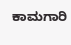ಕಾಮಗಾರಿ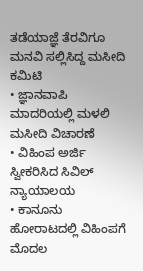ತಡೆಯಾಜ್ಞೆ ತೆರವಿಗೂ ಮನವಿ ಸಲ್ಲಿಸಿದ್ದ ಮಸೀದಿ ಕಮಿಟಿ
• ಜ್ಞಾನವಾಪಿ ಮಾದರಿಯಲ್ಲಿ ಮಳಲಿ ಮಸೀದಿ ವಿಚಾರಣೆ
• ವಿಹಿಂಪ ಅರ್ಜಿ ಸ್ವೀಕರಿಸಿದ ಸಿವಿಲ್ ನ್ಯಾಯಾಲಯ
• ಕಾನೂನು ಹೋರಾಟದಲ್ಲಿ ವಿಹಿಂಪಗೆ ಮೊದಲ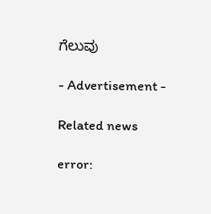ಗೆಲುವು

- Advertisement -

Related news

error: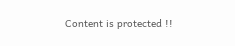Content is protected !!